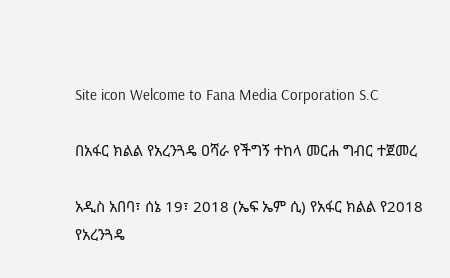Site icon Welcome to Fana Media Corporation S.C

በአፋር ክልል የአረንጓዴ ዐሻራ የችግኝ ተከላ መርሐ ግብር ተጀመረ

አዲስ አበባ፣ ሰኔ 19፣ 2018 (ኤፍ ኤም ሲ) የአፋር ክልል የ2018 የአረንጓዴ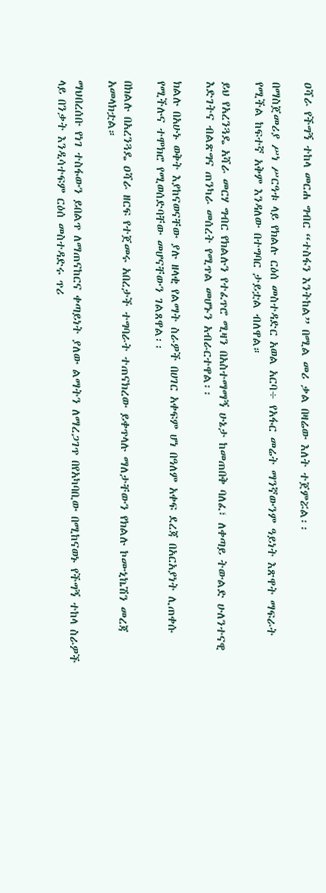ዐሻራ የችግኝ ተከላ መርሐ ግብር “ተስፋን እንትከል” በሚል መሪ ቃል በዛሬው እለት ተጀምሯል፡፡

በማስጀመሪያ ሥነ ሥርዓቱ ላይ የክልሉ ርዕሰ መስተዳድር አወል አርባ÷ የአፋር መሬት ማንኛውንም ዓይነት እጽዋት ማፍራት የሚችል ከፍተኛ አቅም እንዳለው በተግባር ታይቷል ብለዋል።

ይህ የአረንጓዴ አሻራ መርሃ ግብር የክልሉን የተፈጥሮ ሚዛን በአስተማማኝ ሁኔታ ከመጠበቅ ባለፈ፣ ለቀጣይ ትውልድ ሁለንተናዊ እድገትና ብልጽግና ጠንካራ መሰረት የሚጥል መሆኑን አብራርተዋል፡፡

ክልሉ በአሁኑ ወቅት እያከናወናቸው ያሉ ዘላቂ የልማት ስራዎች በሀገር አቀፍም ሆነ በዓለም አቀፍ ደረጃ በአርአያነት ሊጠቀሱ የሚችሉና ተሞክሮ የሚወሰድባቸው መሆናቸውን ገልጸዋል፡፡

በክልሉ በአረንጓዴ ዐሻራ ዘርፍ የተጀመሩ አበረታች ተግባራት ተጠናክረው ይቀጥላሉ ማለታቸውን የክልሉ ኮሙኒኬሽን መረጃ አመላክቷል።

ማህበረሰቡ የነገ ተስፋውን ይበልጥ ለማጠናከርና ቀጣይነት ያለው ልማትን ለማረጋገጥ በየአካባቢው በሚከናወኑ የችግኝ ተከላ ስራዎች ላይ በንቃት እንዲሳተፍም ርዕሰ መስተዳድሩ ጥሪ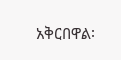አቅርበዋል፡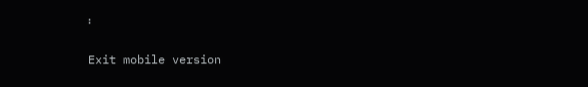፡

Exit mobile version